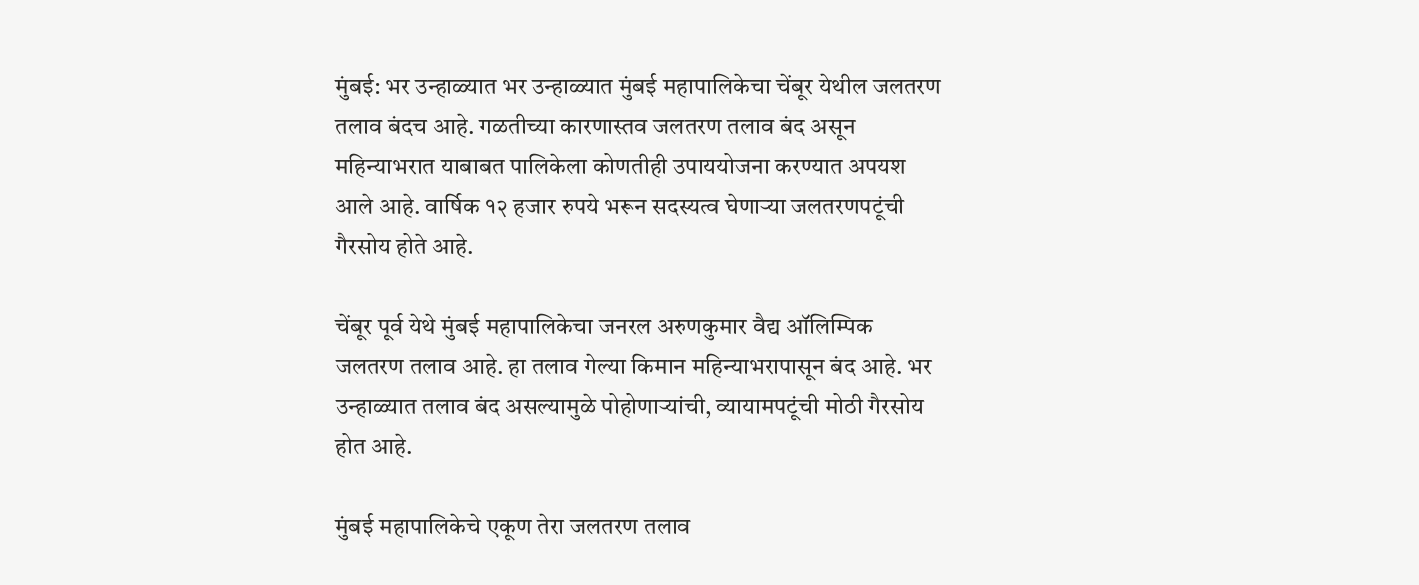मुंबई: भर उन्हाळ्यात भर उन्हाळ्यात मुंबई महापालिकेचा चेंबूर येथील जलतरण तलाव बंदच आहे. गळतीच्या कारणास्तव जलतरण तलाव बंद असून महिन्याभरात याबाबत पालिकेला कोणतीही उपाययोजना करण्यात अपयश आले आहे. वार्षिक १२ हजार रुपये भरून सदस्यत्व घेणाऱ्या जलतरणपटूंची गैरसोय होते आहे.

चेंबूर पूर्व येथे मुंबई महापालिकेचा जनरल अरुणकुमार वैद्य ऑलिम्पिक जलतरण तलाव आहे. हा तलाव गेल्या किमान महिन्याभरापासून बंद आहे. भर उन्हाळ्यात तलाव बंद असल्यामुळे पोहोणाऱ्यांची, व्यायामपटूंची मोठी गैरसोय होत आहे.

मुंबई महापालिकेचे एकूण तेरा जलतरण तलाव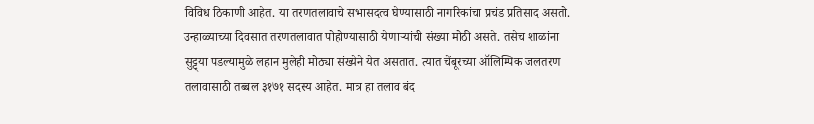विविध ठिकाणी आहेत. या तरणतलावाचे सभासदत्व घेण्यासाठी नागरिकांचा प्रचंड प्रतिसाद असतो. उन्हाळ्याच्या दिवसात तरणतलावात पोहोण्यासाठी येणाऱ्यांची संख्या मोठी असते. तसेच शाळांना सुट्ट्या पडल्यामुळे लहान मुलेही मोठ्या संख्येने येत असतात. त्यात चेंबूरच्या ऑलिम्पिक जलतरण तलावासाठी तब्बल ३१७१ सदस्य आहेत. मात्र हा तलाव बंद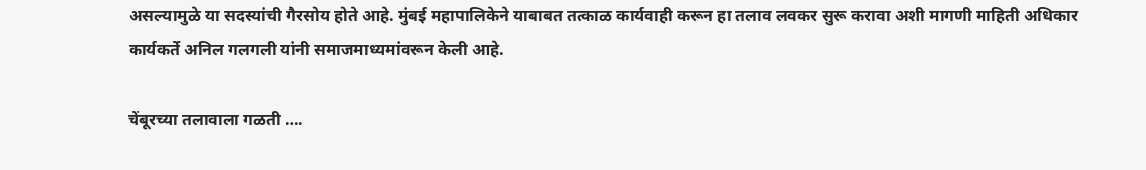असल्यामुळे या सदस्यांची गैरसोय होते आहे. मुंबई महापालिकेने याबाबत तत्काळ कार्यवाही करून हा तलाव लवकर सुरू करावा अशी मागणी माहिती अधिकार कार्यकर्ते अनिल गलगली यांनी समाजमाध्यमांवरून केली आहे.

चेंबूरच्या तलावाला गळती ….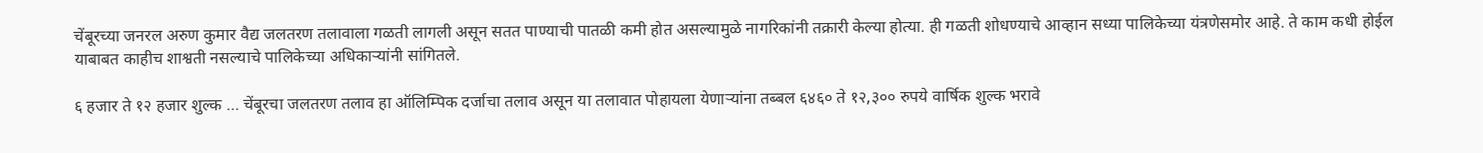चेंबूरच्या जनरल अरुण कुमार वैद्य जलतरण तलावाला गळती लागली असून सतत पाण्याची पातळी कमी होत असल्यामुळे नागरिकांनी तक्रारी केल्या होत्या. ही गळती शोधण्याचे आव्हान सध्या पालिकेच्या यंत्रणेसमोर आहे. ते काम कधी होईल याबाबत काहीच शाश्वती नसल्याचे पालिकेच्या अधिकाऱ्यांनी सांगितले.

६ हजार ते १२ हजार शुल्क … चेंबूरचा जलतरण तलाव हा ऑलिम्पिक दर्जाचा तलाव असून या तलावात पोहायला येणाऱ्यांना तब्बल ६४६० ते १२,३०० रुपये वार्षिक शुल्क भरावे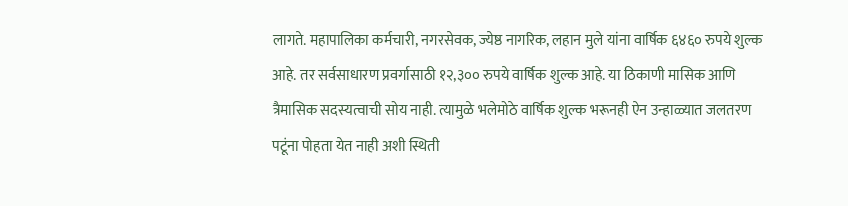लागते. महापालिका कर्मचारी, नगरसेवक, ज्येष्ठ नागरिक, लहान मुले यांना वार्षिक ६४६० रुपये शुल्क आहे. तर सर्वसाधारण प्रवर्गासाठी १२,३०० रुपये वार्षिक शुल्क आहे. या ठिकाणी मासिक आणि त्रैमासिक सदस्यत्वाची सोय नाही. त्यामुळे भलेमोठे वार्षिक शुल्क भरूनही ऐन उन्हाळ्यात जलतरण पटूंना पोहता येत नाही अशी स्थिती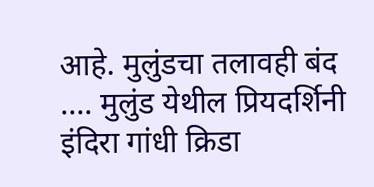आहे. मुलुंडचा तलावही बंद …. मुलुंड येथील प्रियदर्शिनी इंदिरा गांधी क्रिडा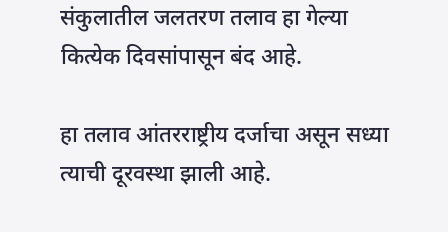संकुलातील जलतरण तलाव हा गेल्या कित्येक दिवसांपासून बंद आहे.

हा तलाव आंतरराष्ट्रीय दर्जाचा असून सध्या त्याची दूरवस्था झाली आहे.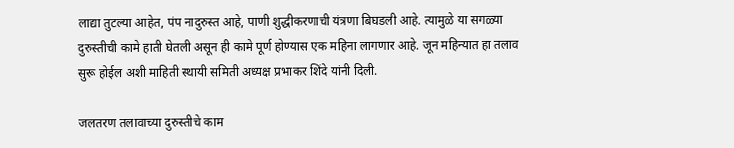लाद्या तुटल्या आहेत, पंप नादुरुस्त आहे, पाणी शुद्धीकरणाची यंत्रणा बिघडली आहे. त्यामुळे या सगळ्या दुरुस्तीची कामे हाती घेतली असून ही कामे पूर्ण होण्यास एक महिना लागणार आहे. जून महिन्यात हा तलाव सुरू होईल अशी माहिती स्थायी समिती अध्यक्ष प्रभाकर शिंदे यांनी दिली.

जलतरण तलावाच्या दुरुस्तीचे काम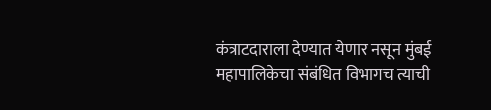कंत्राटदाराला देण्यात येणार नसून मुंबई महापालिकेचा संबंधित विभागच त्याची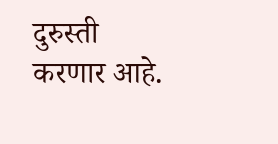दुरुस्ती करणार आहे.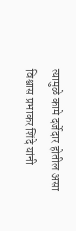त्यामुळे कामे दर्जेदार होतील असा विश्वास प्रभाकर शिंदे यांनी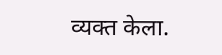व्यक्त केला.